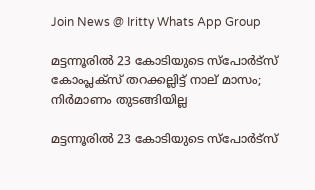Join News @ Iritty Whats App Group

മട്ടന്നൂരിൽ 23 കോടിയുടെ സ്‌പോര്‍ട്‌സ് കോംപ്ലക്‌സ് തറക്കല്ലിട്ട്‌ നാല്‌ മാസം; നിര്‍മാണം തുടങ്ങിയില്ല

മട്ടന്നൂരിൽ 23 കോടിയുടെ സ്‌പോര്‍ട്‌സ്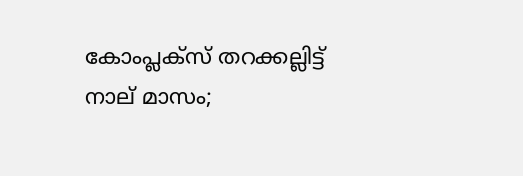കോംപ്ലക്‌സ് തറക്കല്ലിട്ട്‌ നാല്‌ മാസം;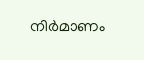നിര്‍മാണം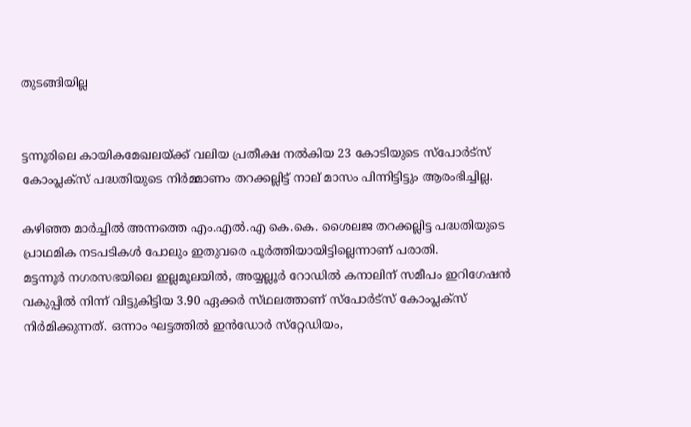തുടങ്ങിയില്ല


ട്ടന്നൂരിലെ കായികമേഖലയ്‌ക്ക് വലിയ പ്രതീക്ഷ നല്‍കിയ 23 കോടിയുടെ സ്‌പോര്‍ട്‌സ് കോംപ്ലക്‌സ് പദ്ധതിയുടെ നിര്‍മ്മാണം തറക്കല്ലിട്ട്‌ നാല്‌ മാസം പിന്നിട്ടിട്ടും ആരംഭിച്ചില്ല.

കഴിഞ്ഞ മാര്‍ച്ചില്‍ അന്നത്തെ എം.എല്‍.എ കെ.കെ. ശൈലജ തറക്കല്ലിട്ട പദ്ധതിയുടെ പ്രാഥമിക നടപടികള്‍ പോലും ഇതുവരെ പൂര്‍ത്തിയായിട്ടില്ലെന്നാണ്‌ പരാതി.
മട്ടന്നൂര്‍ നഗരസഭയിലെ ഇല്ലമൂലയില്‍, അയ്യല്ലൂര്‍ റോഡില്‍ കനാലിന്‌ സമീപം ഇറിഗേഷന്‍ വകുപ്പില്‍ നിന്ന്‌ വിട്ടുകിട്ടിയ 3.90 ഏക്കര്‍ സ്‌ഥലത്താണ്‌ സ്‌പോര്‍ട്‌സ് കോംപ്ലക്‌സ് നിര്‍മിക്കുന്നത്‌. ഒന്നാം ഘട്ടത്തില്‍ ഇന്‍ഡോര്‍ സ്‌റ്റേഡിയം,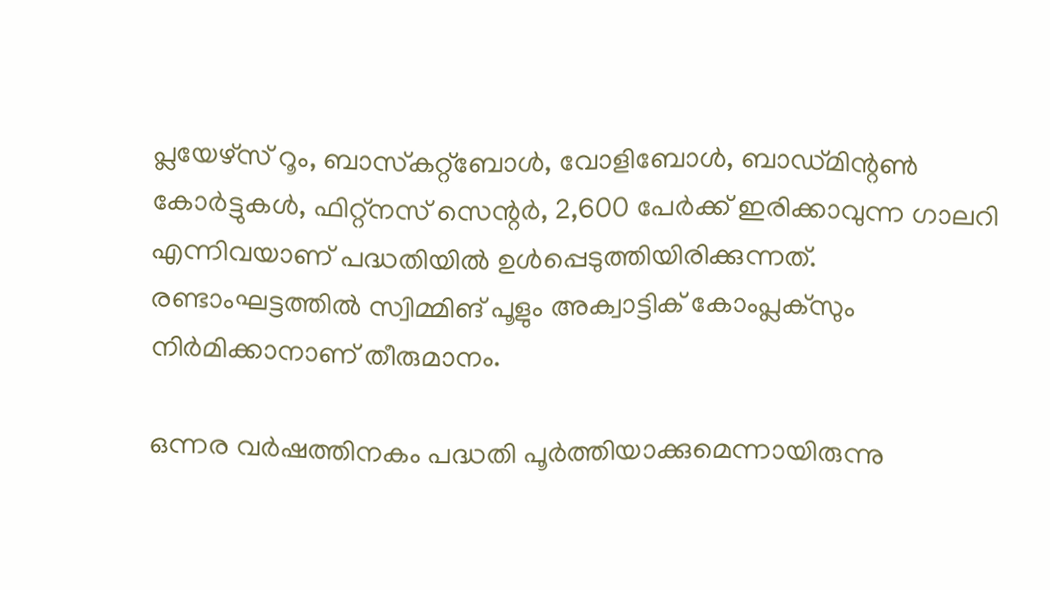പ്ലയേഴ്‌സ് റൂം, ബാസ്‌കറ്റ്‌ബോള്‍, വോളിബോള്‍, ബാഡ്‌മിന്റണ്‍ കോര്‍ട്ടുകള്‍, ഫിറ്റ്‌നസ്‌ സെന്റര്‍, 2,600 പേര്‍ക്ക്‌ ഇരിക്കാവുന്ന ഗാലറി എന്നിവയാണ്‌ പദ്ധതിയില്‍ ഉള്‍പ്പെടുത്തിയിരിക്കുന്നത്‌. രണ്ടാംഘട്ടത്തില്‍ സ്വിമ്മിങ്‌ പൂളും അക്വാട്ടിക്‌ കോംപ്ലക്‌സും നിര്‍മിക്കാനാണ്‌ തീരുമാനം.

ഒന്നര വര്‍ഷത്തിനകം പദ്ധതി പൂര്‍ത്തിയാക്കുമെന്നായിരുന്നു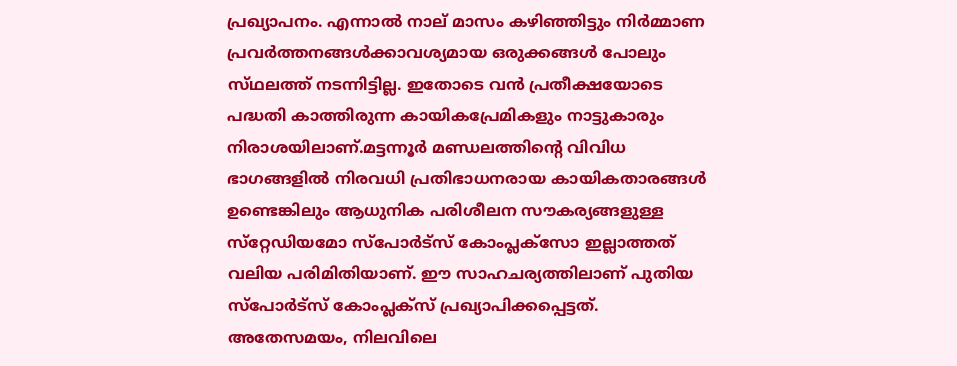പ്രഖ്യാപനം. എന്നാല്‍ നാല്‌ മാസം കഴിഞ്ഞിട്ടും നിര്‍മ്മാണ പ്രവര്‍ത്തനങ്ങള്‍ക്കാവശ്യമായ ഒരുക്കങ്ങള്‍ പോലും സ്‌ഥലത്ത്‌ നടന്നിട്ടില്ല. ഇതോടെ വന്‍ പ്രതീക്ഷയോടെ പദ്ധതി കാത്തിരുന്ന കായികപ്രേമികളും നാട്ടുകാരും നിരാശയിലാണ്‌.മട്ടന്നൂര്‍ മണ്ഡലത്തിന്റെ വിവിധ ഭാഗങ്ങളില്‍ നിരവധി പ്രതിഭാധനരായ കായികതാരങ്ങള്‍ ഉണ്ടെങ്കിലും ആധുനിക പരിശീലന സൗകര്യങ്ങളുള്ള സ്‌റ്റേഡിയമോ സ്‌പോര്‍ട്‌സ് കോംപ്ലക്‌സോ ഇല്ലാത്തത്‌ വലിയ പരിമിതിയാണ്‌. ഈ സാഹചര്യത്തിലാണ്‌ പുതിയ സ്‌പോര്‍ട്‌സ് കോംപ്ലക്‌സ് പ്രഖ്യാപിക്കപ്പെട്ടത്‌.
അതേസമയം, നിലവിലെ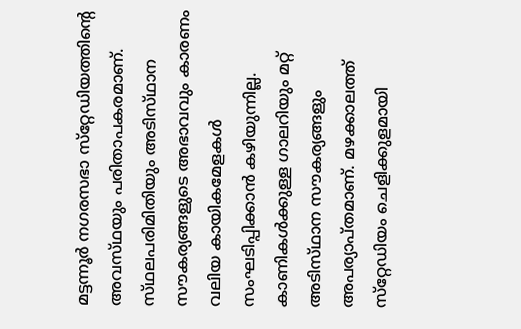മട്ടന്നൂര്‍ നഗരസഭാ സ്‌റ്റേഡിയത്തിന്റെ അവസ്‌ഥയും പരിതാപകരമാണ്‌. സ്‌ഥലപരിമിതിയും അടിസ്‌ഥാന സൗകര്യങ്ങളുടെ അഭാവവും കാരണം വലിയ കായികമേളകള്‍ സംഘടിപ്പിക്കാന്‍ കഴിയുന്നില്ല. കാണികള്‍ക്കുള്ള ഗാലറിയും മറ്റ്‌ അടിസ്‌ഥാന സൗകര്യങ്ങളും അപര്യാപ്‌തമാണ്‌. മഴക്കാലത്ത്‌ സ്‌റ്റേഡിയം ചെളിക്കുളമായി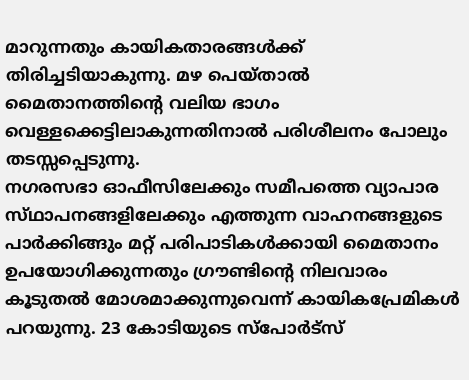മാറുന്നതും കായികതാരങ്ങള്‍ക്ക്‌ തിരിച്ചടിയാകുന്നു. മഴ പെയ്‌താല്‍ മൈതാനത്തിന്റെ വലിയ ഭാഗം വെള്ളക്കെട്ടിലാകുന്നതിനാല്‍ പരിശീലനം പോലും തടസ്സപ്പെടുന്നു.
നഗരസഭാ ഓഫീസിലേക്കും സമീപത്തെ വ്യാപാര സ്‌ഥാപനങ്ങളിലേക്കും എത്തുന്ന വാഹനങ്ങളുടെ പാര്‍ക്കിങ്ങും മറ്റ്‌ പരിപാടികള്‍ക്കായി മൈതാനം ഉപയോഗിക്കുന്നതും ഗ്രൗണ്ടിന്റെ നിലവാരം കൂടുതല്‍ മോശമാക്കുന്നുവെന്ന്‌ കായികപ്രേമികള്‍ പറയുന്നു. 23 കോടിയുടെ സ്‌പോര്‍ട്‌സ്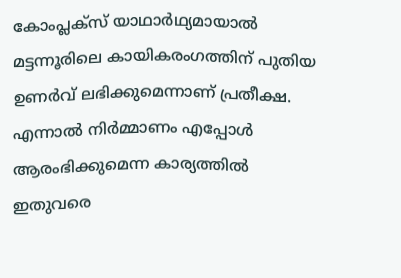കോംപ്ലക്‌സ് യാഥാര്‍ഥ്യമായാല്‍ മട്ടന്നൂരിലെ കായികരംഗത്തിന്‌ പുതിയ ഉണര്‍വ്‌ ലഭിക്കുമെന്നാണ്‌ പ്രതീക്ഷ. എന്നാല്‍ നിര്‍മ്മാണം എപ്പോള്‍ ആരംഭിക്കുമെന്ന കാര്യത്തില്‍ ഇതുവരെ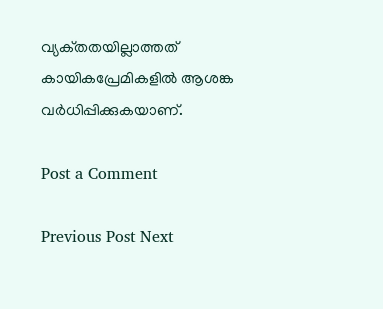വ്യക്‌തതയില്ലാത്തത്‌ കായികപ്രേമികളില്‍ ആശങ്ക വര്‍ധിപ്പിക്കുകയാണ്‌.

Post a Comment

Previous Post Next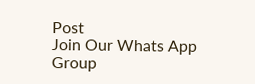Post
Join Our Whats App Group